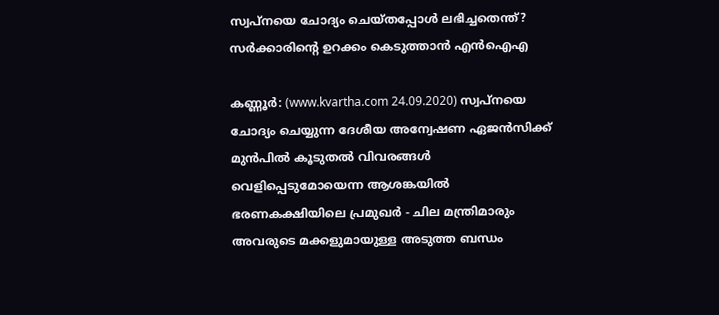സ്വപ്നയെ ചോദ്യം ചെയ്തപ്പോള്‍ ലഭിച്ചതെന്ത്? സര്‍ക്കാരിന്റെ ഉറക്കം കെടുത്താന്‍ എന്‍ഐഎ

കണ്ണൂര്‍: (www.kvartha.com 24.09.2020) സ്വപ്നയെ ചോദ്യം ചെയ്യുന്ന ദേശീയ അന്വേഷണ ഏജന്‍സിക്ക് മുന്‍പില്‍ കൂടുതല്‍ വിവരങ്ങള്‍ വെളിപ്പെടുമോയെന്ന ആശങ്കയില്‍ ഭരണകക്ഷിയിലെ പ്രമുഖര്‍ - ചില മന്ത്രിമാരും അവരുടെ മക്കളുമായുള്ള അടുത്ത ബന്ധം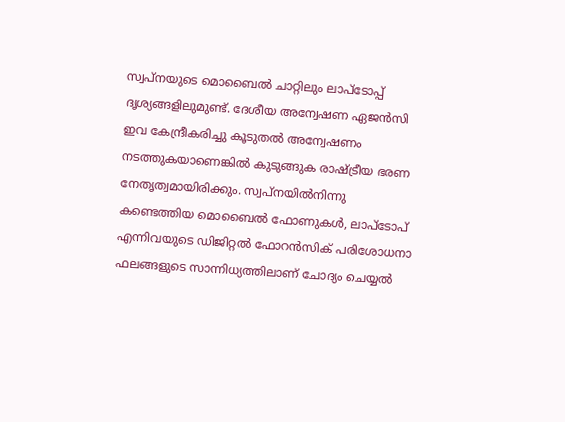സ്വപ്നയുടെ മൊബൈല്‍ ചാറ്റിലും ലാപ്‌ടോപ്പ് ദൃശ്യങ്ങളിലുമുണ്ട്. ദേശീയ അന്വേഷണ ഏജന്‍സി ഇവ കേന്ദ്രീകരിച്ചു കൂടുതല്‍ അന്വേഷണം നടത്തുകയാണെങ്കില്‍ കുടുങ്ങുക രാഷ്ട്രീയ ഭരണ നേതൃത്വമായിരിക്കും. സ്വപ്നയില്‍നിന്നു കണ്ടെത്തിയ മൊബൈല്‍ ഫോണുകള്‍, ലാപ്‌ടോപ് എന്നിവയുടെ ഡിജിറ്റല്‍ ഫോറന്‍സിക് പരിശോധനാ ഫലങ്ങളുടെ സാന്നിധ്യത്തിലാണ് ചോദ്യം ചെയ്യല്‍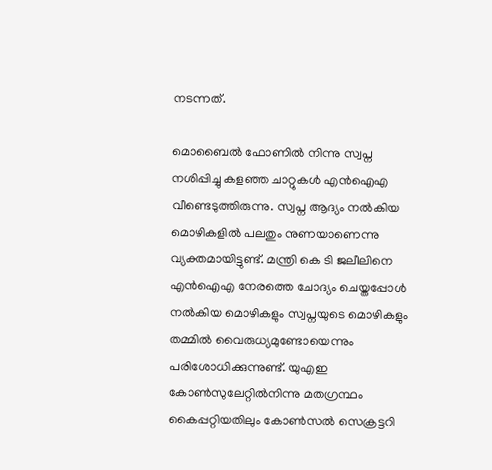നടന്നത്.

മൊബൈല്‍ ഫോണില്‍ നിന്നു സ്വപ്ന നശിപ്പിച്ചു കളഞ്ഞ ചാറ്റുകള്‍ എന്‍ഐഎ വീണ്ടെടുത്തിരുന്നു. സ്വപ്ന ആദ്യം നല്‍കിയ മൊഴികളില്‍ പലതും നുണയാണെന്നു വ്യക്തമായിട്ടുണ്ട്. മന്ത്രി കെ ടി ജലീലിനെ എന്‍ഐഎ നേരത്തെ ചോദ്യം ചെയ്തപ്പോള്‍ നല്‍കിയ മൊഴികളും സ്വപ്നയുടെ മൊഴികളും തമ്മില്‍ വൈരുധ്യമുണ്ടോയെന്നും പരിശോധിക്കുന്നുണ്ട്. യുഎഇ കോണ്‍സുലേറ്റില്‍നിന്നു മതഗ്രന്ഥം കൈപ്പറ്റിയതിലും കോണ്‍സല്‍ സെക്രട്ടറി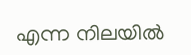എന്ന നിലയില്‍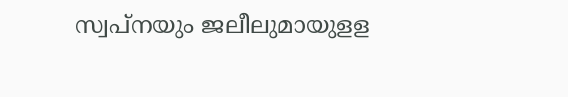സ്വപ്നയും ജലീലുമായുളള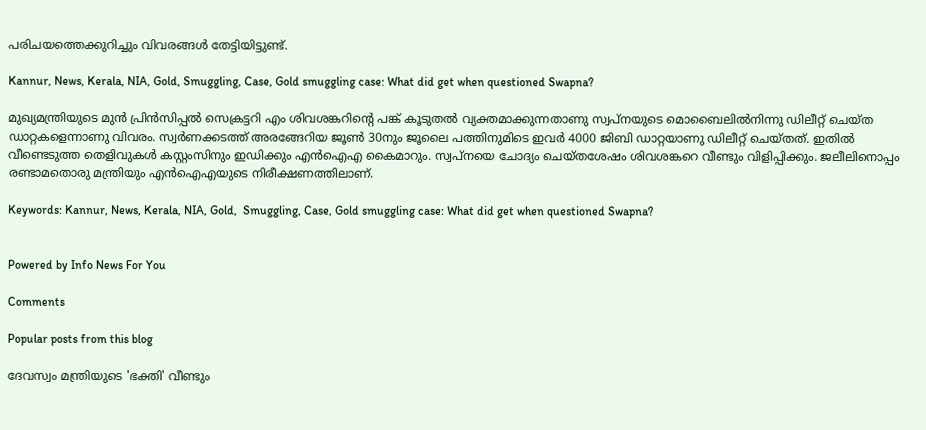പരിചയത്തെക്കുറിച്ചും വിവരങ്ങള്‍ തേട്ടിയിട്ടുണ്ട്.

Kannur, News, Kerala, NIA, Gold, Smuggling, Case, Gold smuggling case: What did get when questioned Swapna?

മുഖ്യമന്ത്രിയുടെ മുന്‍ പ്രിന്‍സിപ്പല്‍ സെക്രട്ടറി എം ശിവശങ്കറിന്റെ പങ്ക് കൂടുതല്‍ വ്യക്തമാക്കുന്നതാണു സ്വപ്നയുടെ മൊബൈലില്‍നിന്നു ഡിലീറ്റ് ചെയ്ത ഡാറ്റകളെന്നാണു വിവരം. സ്വര്‍ണക്കടത്ത് അരങ്ങേറിയ ജൂണ്‍ 30നും ജൂലൈ പത്തിനുമിടെ ഇവര്‍ 4000 ജിബി ഡാറ്റയാണു ഡിലീറ്റ് ചെയ്തത്. ഇതില്‍ വീണ്ടെടുത്ത തെളിവുകള്‍ കസ്റ്റംസിനും ഇഡിക്കും എന്‍ഐഎ കൈമാറും. സ്വപ്നയെ ചോദ്യം ചെയ്തശേഷം ശിവശങ്കറെ വീണ്ടും വിളിപ്പിക്കും. ജലീലിനൊപ്പം രണ്ടാമതൊരു മന്ത്രിയും എന്‍ഐഎയുടെ നിരീക്ഷണത്തിലാണ്.

Keywords: Kannur, News, Kerala, NIA, Gold,  Smuggling, Case, Gold smuggling case: What did get when questioned Swapna?


Powered by Info News For You

Comments

Popular posts from this blog

ദേവസ്വം മന്ത്രിയുടെ 'ഭക്തി' വീണ്ടും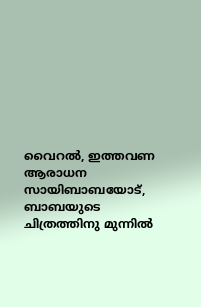വൈറല്‍, ഇത്തവണ ആരാധന സായിബാബയോട്, ബാബയുടെ ചിത്രത്തിനു മുന്നില്‍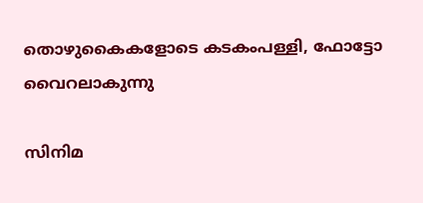തൊഴുകൈകളോടെ കടകംപള്ളി, ഫോട്ടോ വൈറലാകുന്നു

സിനിമ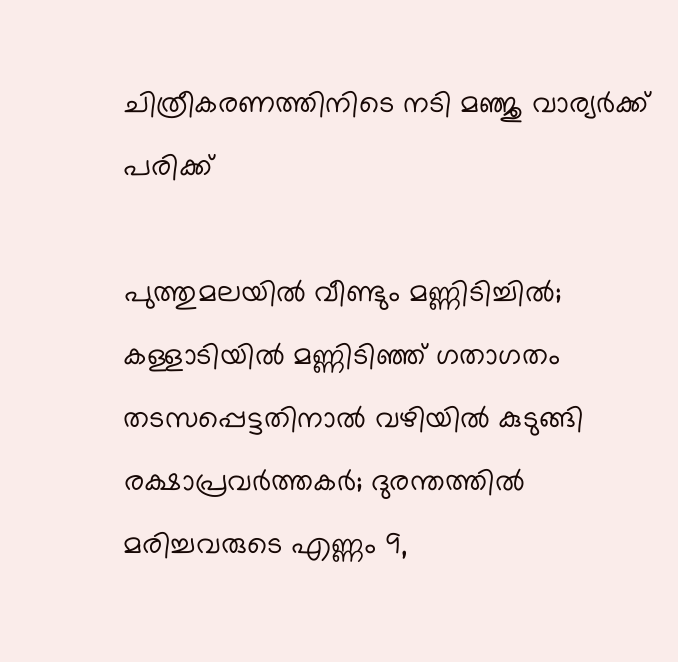ചിത്രീകരണത്തിനിടെ നടി മഞ്ജു വാര്യര്‍ക്ക് പരിക്ക്

പുത്തുമലയില്‍ വീണ്ടും മണ്ണിടിച്ചില്‍; കള്ളാടിയില്‍ മണ്ണിടിഞ്ഞ് ഗതാഗതം തടസപ്പെട്ടതിനാല്‍ വഴിയില്‍ കുടുങ്ങി രക്ഷാപ്രവര്‍ത്തകര്‍; ദുരന്തത്തില്‍ മരിച്ചവരുടെ എണ്ണം 9,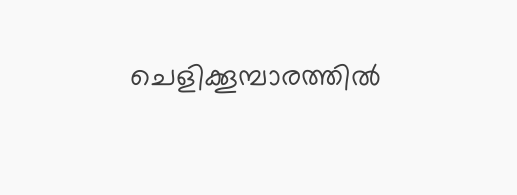ചെളിക്കൂമ്പാരത്തില്‍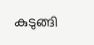കുടുങ്ങി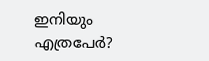ഇനിയും എത്രപേര്‍?